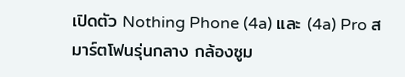เปิดตัว Nothing Phone (4a) และ (4a) Pro สมาร์ตโฟนรุ่นกลาง กล้องซูม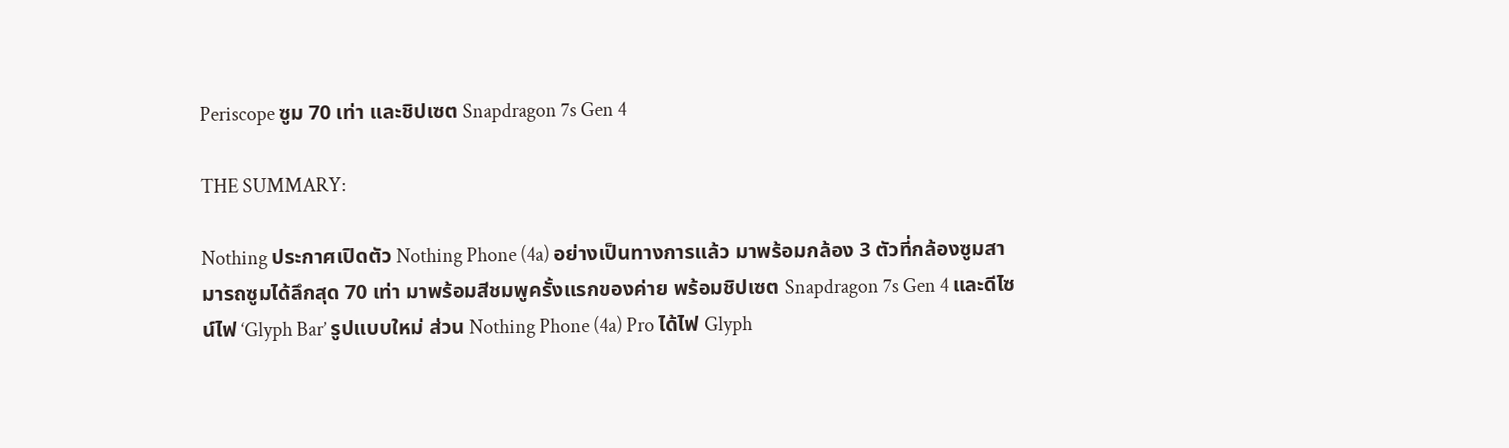Periscope ซูม 70 เท่า และชิปเซต Snapdragon 7s Gen 4

THE SUMMARY:

Nothing ประกาศเปิดตัว Nothing Phone (4a) อย่างเป็นทางการแล้ว มาพร้อมกล้อง 3 ตัวที่กล้องซูมสามารถซูมได้ลึกสุด 70 เท่า มาพร้อมสีชมพูครั้งแรกของค่าย พร้อมชิปเซต Snapdragon 7s Gen 4 และดีไซน์ไฟ ‘Glyph Bar’ รูปแบบใหม่ ส่วน Nothing Phone (4a) Pro ได้ไฟ Glyph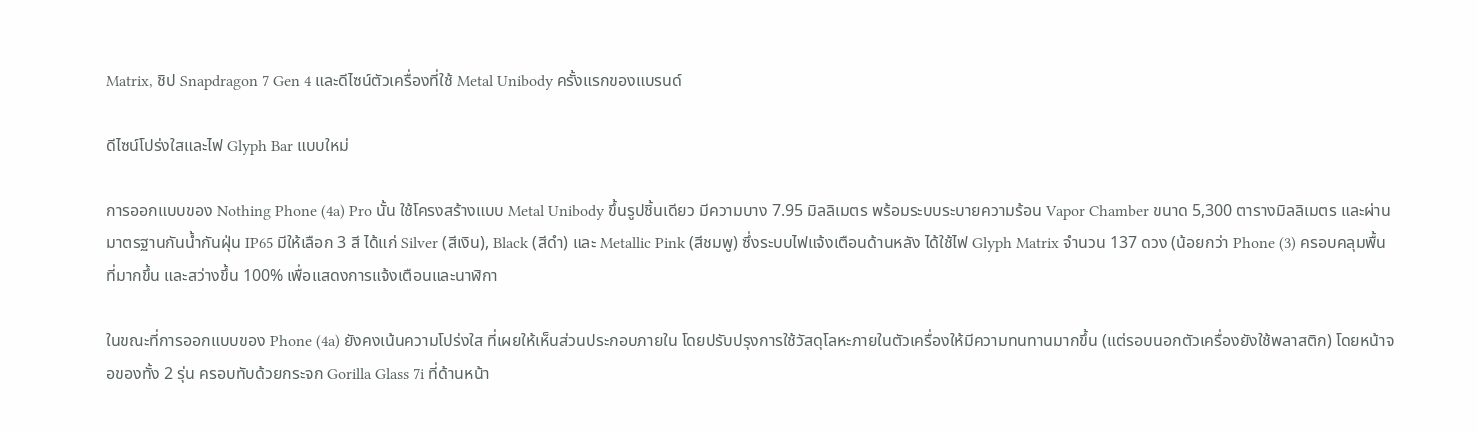Matrix, ชิป Snapdragon 7 Gen 4 และดีไซน์ตัวเครื่องที่ใช้ Metal Unibody ครั้งแรกของแบรนด์

ดีไซน์โปร่งใสและไฟ Glyph Bar แบบใหม่

การออกแบบของ Nothing Phone (4a) Pro นั้น ใช้โครงสร้างแบบ Metal Unibody ขึ้นรูปชิ้นเดียว มีความบาง 7.95 มิลลิเมตร พร้อมระบบระบายความร้อน Vapor Chamber ขนาด 5,300 ตารางมิลลิเมตร และผ่านมาตรฐานกันน้ำกันฝุ่น IP65 มีให้เลือก 3 สี ได้แก่ Silver (สีเงิน), Black (สีดำ) และ Metallic Pink (สีชมพู) ซึ่งระบบไฟแจ้งเตือนด้านหลัง ได้ใช้ไฟ Glyph Matrix จำนวน 137 ดวง (น้อยกว่า Phone (3) ครอบคลุมพื้นที่มากขึ้น และสว่างขึ้น 100% เพื่อแสดงการแจ้งเตือนและนาฬิกา

ในขณะที่การออกแบบของ Phone (4a) ยังคงเน้นความโปร่งใส ที่เผยให้เห็นส่วนประกอบภายใน โดยปรับปรุงการใช้วัสดุโลหะภายในตัวเครื่องให้มีความทนทานมากขึ้น (แต่รอบนอกตัวเครื่องยังใช้พลาสติก) โดยหน้าจอของทั้ง 2 รุ่น ครอบทับด้วยกระจก Gorilla Glass 7i ที่ด้านหน้า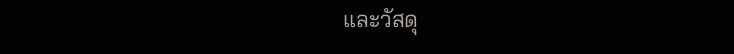และวัสดุ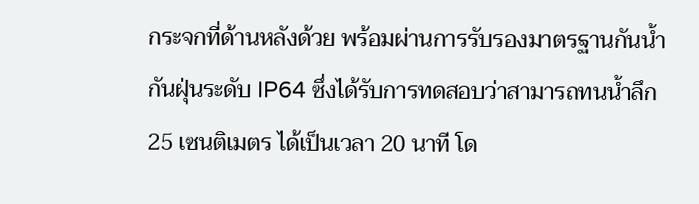กระจกที่ด้านหลังด้วย พร้อมผ่านการรับรองมาตรฐานกันน้ำกันฝุ่นระดับ IP64 ซึ่งได้รับการทดสอบว่าสามารถทนน้ำลึก 25 เซนติเมตร ได้เป็นเวลา 20 นาที โด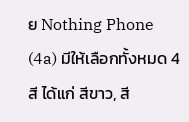ย Nothing Phone (4a) มีให้เลือกทั้งหมด 4 สี ได้แก่ สีขาว, สี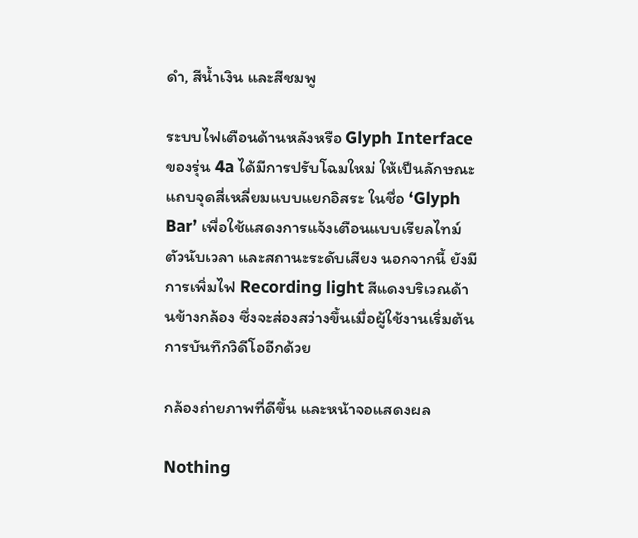ดำ, สีน้ำเงิน และสีชมพู

ระบบไฟเตือนด้านหลังหรือ Glyph Interface ของรุ่น 4a ได้มีการปรับโฉมใหม่ ให้เป็นลักษณะแถบจุดสี่เหลี่ยมแบบแยกอิสระ ในชื่อ ‘Glyph Bar’ เพื่อใช้แสดงการแจ้งเตือนแบบเรียลไทม์ ตัวนับเวลา และสถานะระดับเสียง นอกจากนี้ ยังมีการเพิ่มไฟ Recording light สีแดงบริเวณด้านข้างกล้อง ซึ่งจะส่องสว่างขึ้นเมื่อผู้ใช้งานเริ่มต้นการบันทึกวิดีโออีกด้วย

กล้องถ่ายภาพที่ดีขึ้น และหน้าจอแสดงผล

Nothing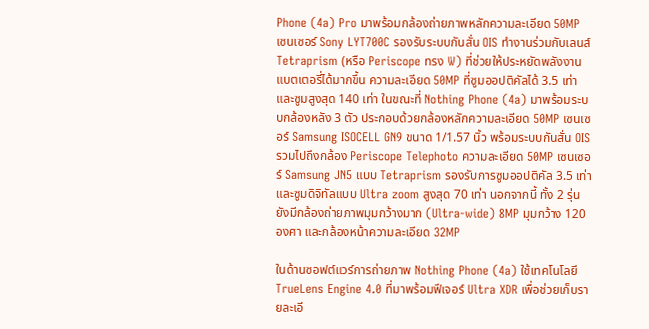Phone (4a) Pro มาพร้อมกล้องถ่ายภาพหลักความละเอียด 50MP เซนเซอร์ Sony LYT700C รองรับระบบกันสั่น OIS ทำงานร่วมกับเลนส์ Tetraprism (หรือ Periscope ทรง W) ที่ช่วยให้ประหยัดพลังงานแบตเตอรี่ได้มากขึ้น ความละเอียด 50MP ที่ซูมออปติคัลได้ 3.5 เท่า และซูมสูงสุด 140 เท่า ในขณะที่ Nothing Phone (4a) มาพร้อมระบบกล้องหลัง 3 ตัว ประกอบด้วยกล้องหลักความละเอียด 50MP เซนเซอร์ Samsung ISOCELL GN9 ขนาด 1/1.57 นิ้ว พร้อมระบบกันสั่น OIS รวมไปถึงกล้อง Periscope Telephoto ความละเอียด 50MP เซนเซอร์ Samsung JN5 แบบ Tetraprism รองรับการซูมออปติคัล 3.5 เท่า และซูมดิจิทัลแบบ Ultra zoom สูงสุด 70 เท่า นอกจากนี้ ทั้ง 2 รุ่น ยังมีกล้องถ่ายภาพมุมกว้างมาก (Ultra-wide) 8MP มุมกว้าง 120 องศา และกล้องหน้าความละเอียด 32MP

ในด้านซอฟต์แวร์การถ่ายภาพ Nothing Phone (4a) ใช้เทคโนโลยี TrueLens Engine 4.0 ที่มาพร้อมฟีเจอร์ Ultra XDR เพื่อช่วยเก็บรายละเอี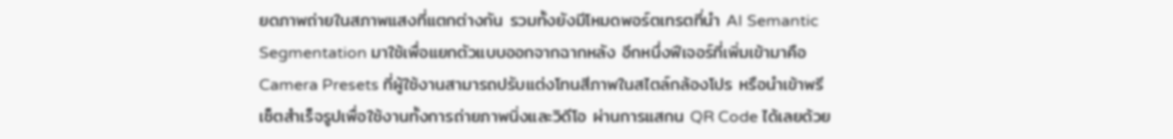ยดภาพถ่ายในสภาพแสงที่แตกต่างกัน รวมทั้งยังมีโหมดพอร์ตเทรตที่นำ AI Semantic Segmentation มาใช้เพื่อแยกตัวแบบออกจากฉากหลัง อีกหนึ่งฟีเจอร์ที่เพิ่มเข้ามาคือ Camera Presets ที่ผู้ใช้งานสามารถปรับแต่งโทนสีภาพในสไตล์กล้องโปร หรือนำเข้าพรีเซ็ตสำเร็จรูปเพื่อใช้งานทั้งการถ่ายภาพนิ่งและวิดีโอ ผ่านการแสกน QR Code ได้เลยด้วย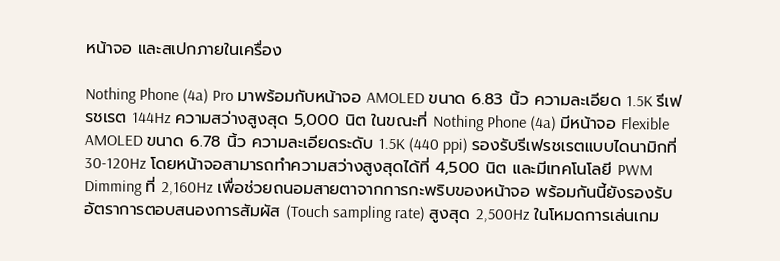หน้าจอ และสเปกภายในเครื่อง

Nothing Phone (4a) Pro มาพร้อมกับหน้าจอ AMOLED ขนาด 6.83 นิ้ว ความละเอียด 1.5K รีเฟรชเรต 144Hz ความสว่างสูงสุด 5,000 นิต ในขณะที่ Nothing Phone (4a) มีหน้าจอ Flexible AMOLED ขนาด 6.78 นิ้ว ความละเอียดระดับ 1.5K (440 ppi) รองรับรีเฟรชเรตแบบไดนามิกที่ 30-120Hz โดยหน้าจอสามารถทำความสว่างสูงสุดได้ที่ 4,500 นิต และมีเทคโนโลยี PWM Dimming ที่ 2,160Hz เพื่อช่วยถนอมสายตาจากการกะพริบของหน้าจอ พร้อมกันนี้ยังรองรับอัตราการตอบสนองการสัมผัส (Touch sampling rate) สูงสุด 2,500Hz ในโหมดการเล่นเกม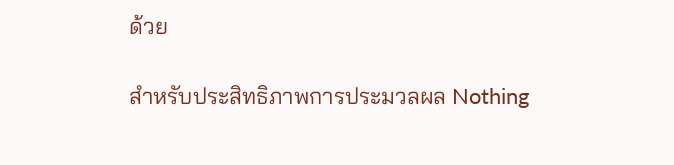ด้วย

สำหรับประสิทธิภาพการประมวลผล Nothing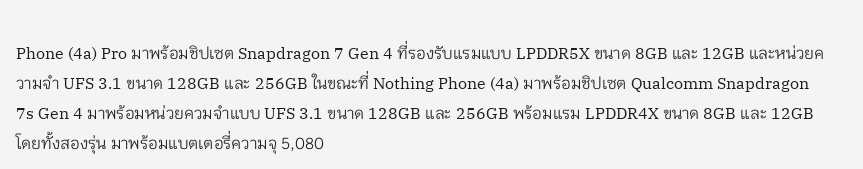Phone (4a) Pro มาพร้อมชิปเซต Snapdragon 7 Gen 4 ที่รองรับแรมแบบ LPDDR5X ขนาด 8GB และ 12GB และหน่วยความจำ UFS 3.1 ขนาด 128GB และ 256GB ในขณะที่ Nothing Phone (4a) มาพร้อมชิปเซต Qualcomm Snapdragon 7s Gen 4 มาพร้อมหน่วยควมจำแบบ UFS 3.1 ขนาด 128GB และ 256GB พร้อมแรม LPDDR4X ขนาด 8GB และ 12GB โดยทั้งสองรุ่น มาพร้อมแบตเตอรี่ความจุ 5,080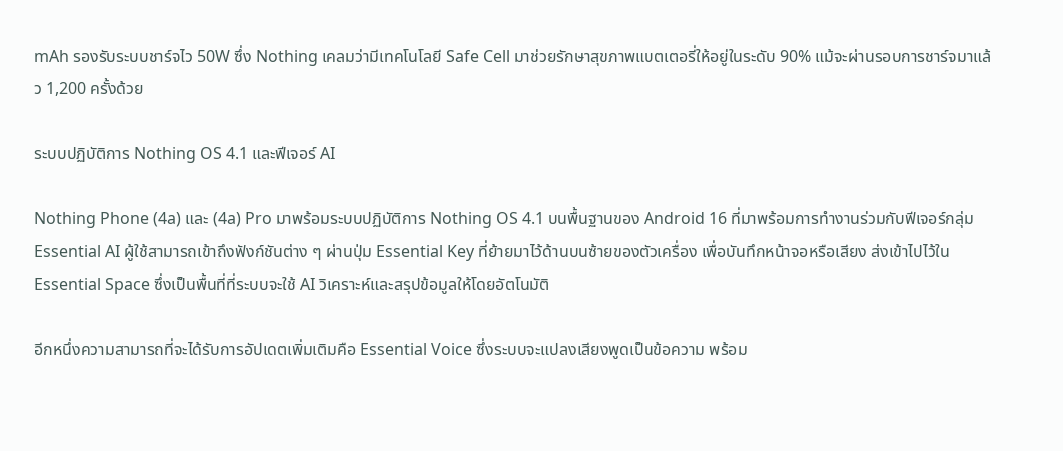mAh รองรับระบบชาร์จไว 50W ซึ่ง Nothing เคลมว่ามีเทคโนโลยี Safe Cell มาช่วยรักษาสุขภาพแบตเตอรี่ให้อยู่ในระดับ 90% แม้จะผ่านรอบการชาร์จมาแล้ว 1,200 ครั้งด้วย

ระบบปฏิบัติการ Nothing OS 4.1 และฟีเจอร์ AI

Nothing Phone (4a) และ (4a) Pro มาพร้อมระบบปฏิบัติการ Nothing OS 4.1 บนพื้นฐานของ Android 16 ที่มาพร้อมการทำงานร่วมกับฟีเจอร์กลุ่ม Essential AI ผู้ใช้สามารถเข้าถึงฟังก์ชันต่าง ๆ ผ่านปุ่ม Essential Key ที่ย้ายมาไว้ด้านบนซ้ายของตัวเครื่อง เพื่อบันทึกหน้าจอหรือเสียง ส่งเข้าไปไว้ใน Essential Space ซึ่งเป็นพื้นที่ที่ระบบจะใช้ AI วิเคราะห์และสรุปข้อมูลให้โดยอัตโนมัติ

อีกหนึ่งความสามารถที่จะได้รับการอัปเดตเพิ่มเติมคือ Essential Voice ซึ่งระบบจะแปลงเสียงพูดเป็นข้อความ พร้อม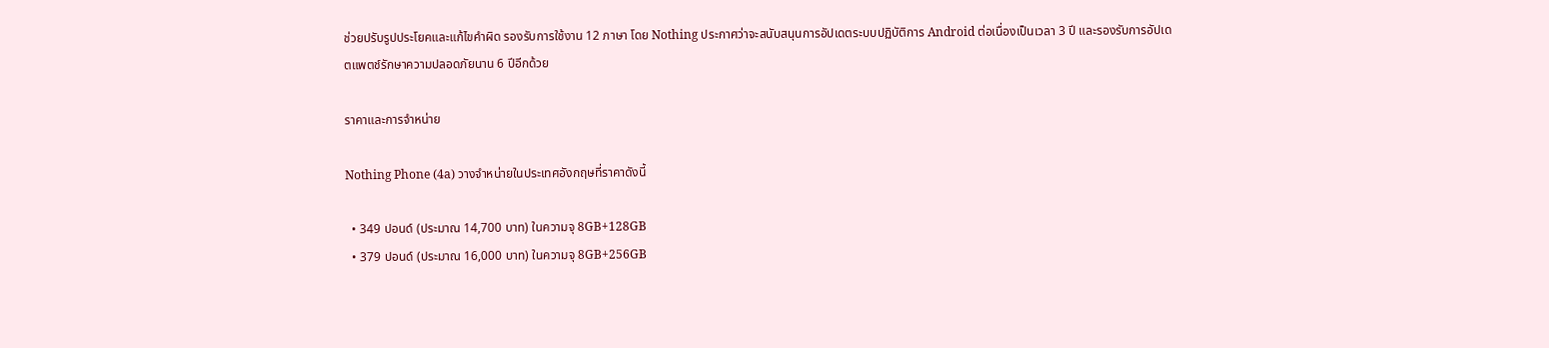ช่วยปรับรูปประโยคและแก้ไขคำผิด รองรับการใช้งาน 12 ภาษา โดย Nothing ประกาศว่าจะสนับสนุนการอัปเดตระบบปฏิบัติการ Android ต่อเนื่องเป็นเวลา 3 ปี และรองรับการอัปเดตแพตช์รักษาความปลอดภัยนาน 6 ปีอีกด้วย

ราคาและการจำหน่าย

Nothing Phone (4a) วางจำหน่ายในประเทศอังกฤษที่ราคาดังนี้

  • 349 ปอนด์ (ประมาณ 14,700 บาท) ในความจุ 8GB+128GB
  • 379 ปอนด์ (ประมาณ 16,000 บาท) ในความจุ 8GB+256GB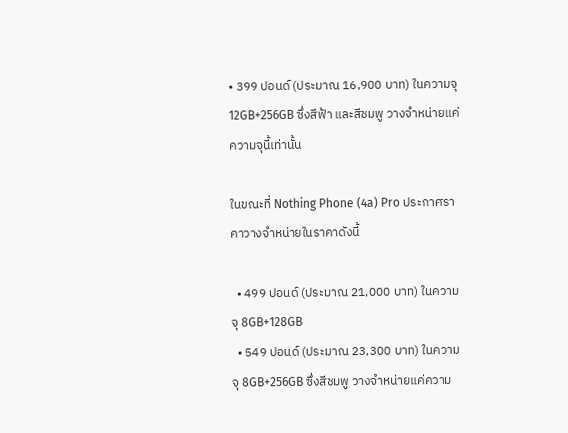• 399 ปอนด์ (ประมาณ 16,900 บาท) ในความจุ 12GB+256GB ซึ่งสีฟ้า และสีชมพู วางจำหน่ายแค่ความจุนี้เท่านั้น

ในขณะที่ Nothing Phone (4a) Pro ประกาศราคาวางจำหน่ายในราคาดังนี้

  • 499 ปอนด์ (ประมาณ 21,000 บาท) ในความจุ 8GB+128GB
  • 549 ปอนด์ (ประมาณ 23,300 บาท) ในความจุ 8GB+256GB ซึ่งสีชมพู วางจำหน่ายแค่ความ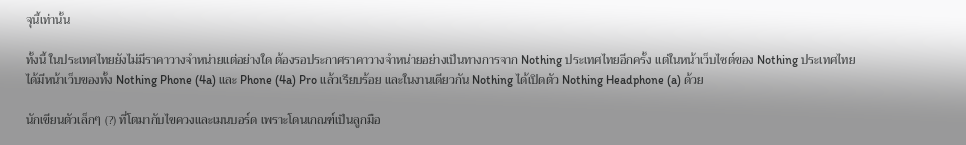จุนี้เท่านั้น

ทั้งนี้ ในประเทศไทยยังไม่มีราคาวางจำหน่ายแต่อย่างใด ต้องรอประกาศราคาวางจำหน่ายอย่างเป็นทางการจาก Nothing ประเทศไทยอีกครั้ง แต่ในหน้าเว็บไซต์ของ Nothing ประเทศไทย ได้มีหน้าเว็บของทั้ง Nothing Phone (4a) และ Phone (4a) Pro แล้วเรียบร้อย และในงานเดียวกัน Nothing ได้เปิดตัว Nothing Headphone (a) ด้วย

นักเขียนตัวเล็กๆ (?) ที่โตมากับไขควงและเมนบอร์ด เพราะโดนเกณฑ์เป็นลูกมือ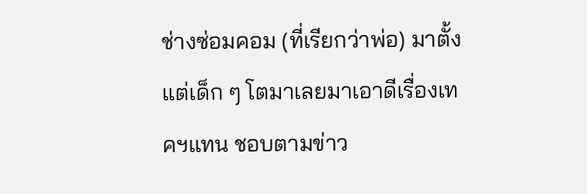ช่างซ่อมคอม (ที่เรียกว่าพ่อ) มาตั้งแต่เด็ก ๆ โตมาเลยมาเอาดีเรื่องเทคฯแทน ชอบตามข่าว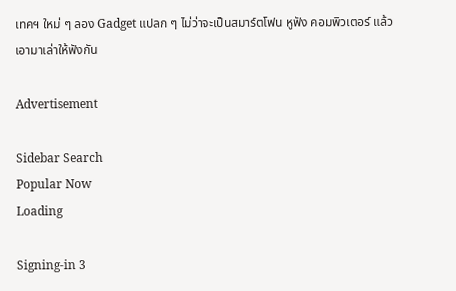เทคฯ ใหม่ ๆ ลอง Gadget แปลก ๆ ไม่ว่าจะเป็นสมาร์ตโฟน หูฟัง คอมพิวเตอร์ แล้วเอามาเล่าให้ฟังกัน

Advertisement

Sidebar Search
Popular Now
Loading

Signing-in 3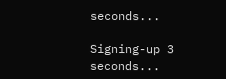seconds...

Signing-up 3 seconds...